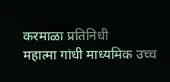करमाळा प्रतिनिधी
महात्मा गांधी माध्यमिक उच्च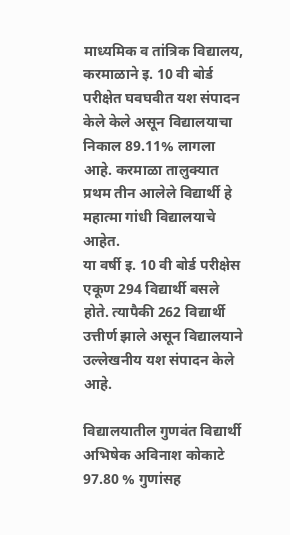माध्यमिक व तांत्रिक विद्यालय, करमाळाने इ. 10 वी बोर्ड परीक्षेत घवघवीत यश संपादन केले केले असून विद्यालयाचा निकाल 89.11% लागला आहे. करमाळा तालुक्यात प्रथम तीन आलेले विद्यार्थी हे महात्मा गांधी विद्यालयाचे आहेत.
या वर्षी इ. 10 वी बोर्ड परीक्षेस एकूण 294 विद्यार्थी बसले होते. त्यापैकी 262 विद्यार्थी उत्तीर्ण झाले असून विद्यालयाने उल्लेखनीय यश संपादन केले आहे.

विद्यालयातील गुणवंत विद्यार्थी
अभिषेक अविनाश कोकाटे 97.80 % गुणांसह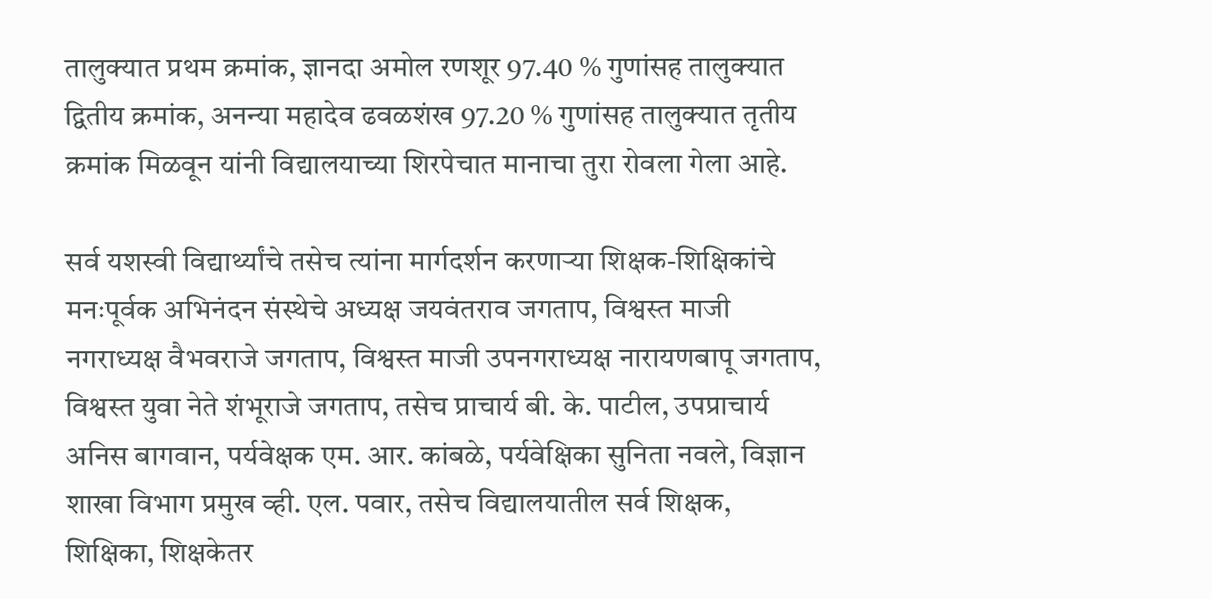तालुक्यात प्रथम क्रमांक, ज्ञानदा अमोल रणशूर 97.40 % गुणांसह तालुक्यात द्वितीय क्रमांक, अनन्या महादेव ढवळशंख 97.20 % गुणांसह तालुक्यात तृतीय क्रमांक मिळवून यांनी विद्यालयाच्या शिरपेचात मानाचा तुरा रोवला गेला आहे.

सर्व यशस्वी विद्यार्थ्यांचे तसेच त्यांना मार्गदर्शन करणाऱ्या शिक्षक-शिक्षिकांचे मनःपूर्वक अभिनंदन संस्थेचे अध्यक्ष जयवंतराव जगताप, विश्वस्त माजी नगराध्यक्ष वैभवराजे जगताप, विश्वस्त माजी उपनगराध्यक्ष नारायणबापू जगताप, विश्वस्त युवा नेते शंभूराजे जगताप, तसेच प्राचार्य बी. के. पाटील, उपप्राचार्य अनिस बागवान, पर्यवेक्षक एम. आर. कांबळे, पर्यवेक्षिका सुनिता नवले, विज्ञान शाखा विभाग प्रमुख व्ही. एल. पवार, तसेच विद्यालयातील सर्व शिक्षक, शिक्षिका, शिक्षकेतर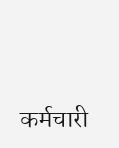कर्मचारी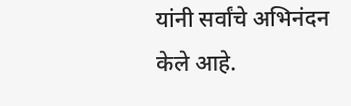यांनी सर्वांचे अभिनंदन केले आहे.